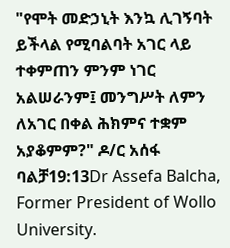"የሞት መድኃኒት እንኳ ሊገኝባት ይችላል የሚባልባት አገር ላይ ተቀምጠን ምንም ነገር አልሠራንም፤ መንግሥት ለምን ለአገር በቀል ሕክምና ተቋም አያቆምም?" ዶ/ር አሰፋ ባልቻ19:13Dr Assefa Balcha, Former President of Wollo University.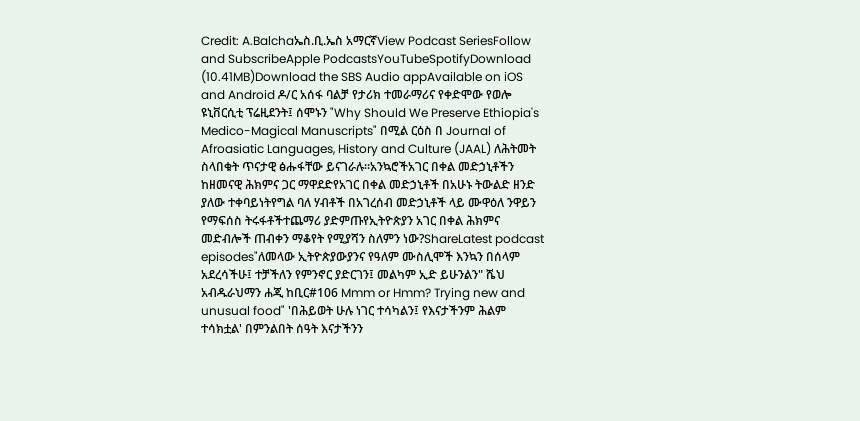Credit: A.Balchaኤስ.ቢ.ኤስ አማርኛView Podcast SeriesFollow and SubscribeApple PodcastsYouTubeSpotifyDownload (10.41MB)Download the SBS Audio appAvailable on iOS and Android ዶ/ር አሰፋ ባልቻ የታሪክ ተመራማሪና የቀድሞው የወሎ ዩኒቨርሲቲ ፕሬዚደንት፤ ሰሞኑን "Why Should We Preserve Ethiopia's Medico-Magical Manuscripts" በሚል ርዕስ በ Journal of Afroasiatic Languages, History and Culture (JAAL) ለሕትመት ስላበቁት ጥናታዊ ፅሑፋቸው ይናገራሉ።አንኳሮችአገር በቀል መድኃኒቶችን ከዘመናዊ ሕክምና ጋር ማዋደድየአገር በቀል መድኃኒቶች በአሁኑ ትውልድ ዘንድ ያለው ተቀባይነትየግል ባለ ሃብቶች በአገረሰብ መድኃኒቶች ላይ ሙዋዕለ ንዋይን የማፍሰስ ትሩፋቶችተጨማሪ ያድምጡየኢትዮጵያን አገር በቀል ሕክምና መድብሎች ጠብቀን ማቆየት የሚያሻን ስለምን ነው?ShareLatest podcast episodes"ለመላው ኢትዮጵያውያንና የዓለም ሙስሊሞች እንኳን በሰላም አደረሳችሁ፤ ተቻችለን የምንኖር ያድርገን፤ መልካም ኢድ ይሁንልን" ሼህ አብዱራህማን ሐጂ ከቢር#106 Mmm or Hmm? Trying new and unusual food" 'በሕይወት ሁሉ ነገር ተሳካልን፤ የእናታችንም ሕልም ተሳክቷል' በምንልበት ሰዓት እናታችንን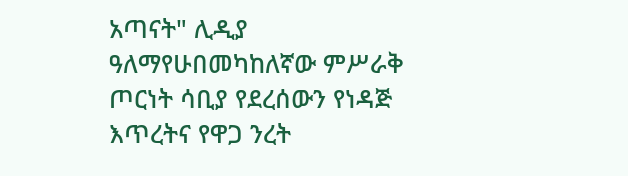አጣናት" ሊዲያ ዓለማየሁበመካከለኛው ምሥራቅ ጦርነት ሳቢያ የደረሰውን የነዳጅ እጥረትና የዋጋ ንረት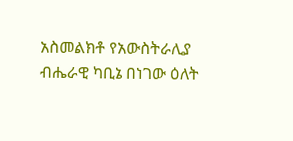አስመልክቶ የአውስትራሊያ ብሔራዊ ካቢኔ በነገው ዕለት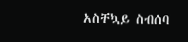አስቸኳይ ስብሰባ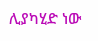ሊያካሂድ ነው